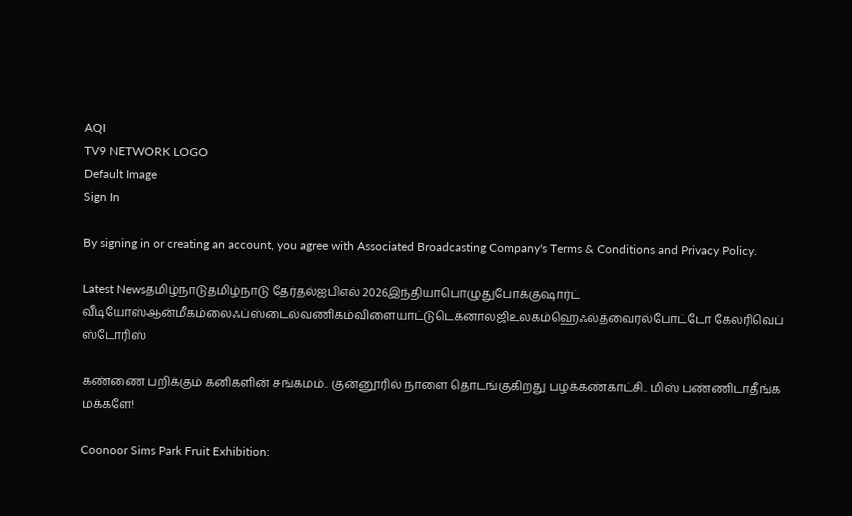AQI
TV9 NETWORK LOGO
Default Image
Sign In

By signing in or creating an account, you agree with Associated Broadcasting Company's Terms & Conditions and Privacy Policy.

Latest Newsதமிழ்நாடுதமிழ்நாடு தேர்தல்ஐபிஎல் 2026இந்தியாபொழுதுபோக்குஷார்ட் வீடியோஸ்ஆன்மீகம்லைஃப்ஸ்டைல்வணிகம்விளையாட்டுடெக்னாலஜிஉலகம்ஹெஃல்த்வைரல்போட்டோ கேலரிவெப் ஸ்டோரிஸ்

கண்ணை பறிக்கும் கனிகளின் சங்கமம்.. குன்னூரில் நாளை தொடங்குகிறது பழக்கண்காட்சி.. மிஸ் பண்ணிடாதீங்க மக்களே!

Coonoor Sims Park Fruit Exhibition: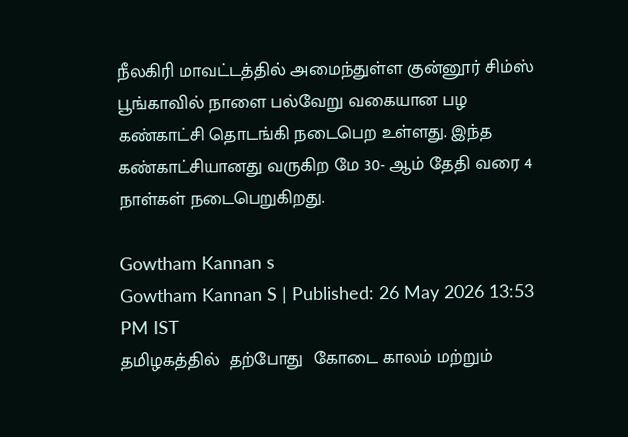நீலகிரி மாவட்டத்தில் அமைந்துள்ள குன்னூர் சிம்ஸ் பூங்காவில் நாளை பல்வேறு வகையான பழ கண்காட்சி தொடங்கி நடைபெற உள்ளது. இந்த கண்காட்சியானது வருகிற மே 30- ஆம் தேதி வரை 4 நாள்கள் நடைபெறுகிறது.

Gowtham Kannan s
Gowtham Kannan S | Published: 26 May 2026 13:53 PM IST
தமிழகத்தில்  தற்போது  கோடை காலம் மற்றும்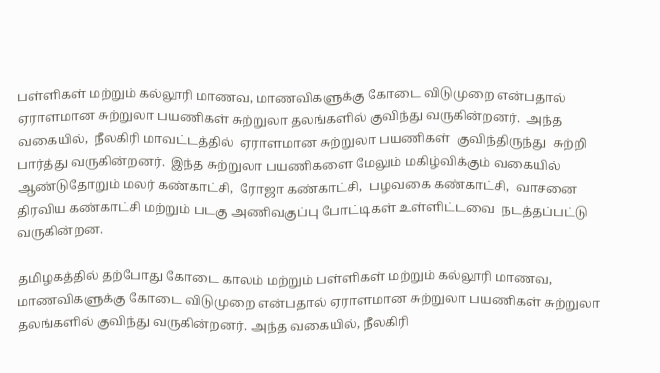பள்ளிகள் மற்றும் கல்லூரி மாணவ, மாணவிகளுக்கு கோடை விடுமுறை என்பதால்  ஏராளமான சுற்றுலா பயணிகள் சுற்றுலா தலங்களில் குவிந்து வருகின்றனர்.  அந்த வகையில்,  நீலகிரி மாவட்டத்தில்  ஏராளமான சுற்றுலா பயணிகள்  குவிந்திருந்து  சுற்றி பார்த்து வருகின்றனர்.  இந்த சுற்றுலா பயணிகளை மேலும் மகிழ்விக்கும் வகையில் ஆண்டுதோறும் மலர் கண்காட்சி,  ரோஜா கண்காட்சி,  பழவகை கண்காட்சி,  வாசனை திரவிய கண்காட்சி மற்றும் படகு அணிவகுப்பு போட்டிகள் உள்ளிட்டவை  நடத்தப்பட்டு வருகின்றன.

தமிழகத்தில் தற்போது கோடை காலம் மற்றும் பள்ளிகள் மற்றும் கல்லூரி மாணவ, மாணவிகளுக்கு கோடை விடுமுறை என்பதால் ஏராளமான சுற்றுலா பயணிகள் சுற்றுலா தலங்களில் குவிந்து வருகின்றனர். அந்த வகையில், நீலகிரி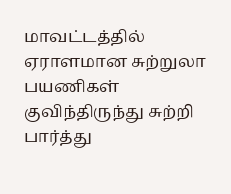மாவட்டத்தில் ஏராளமான சுற்றுலா பயணிகள் குவிந்திருந்து சுற்றி பார்த்து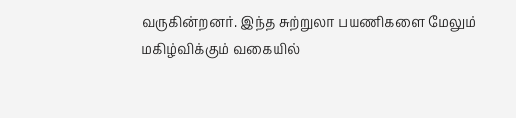வருகின்றனர். இந்த சுற்றுலா பயணிகளை மேலும் மகிழ்விக்கும் வகையில்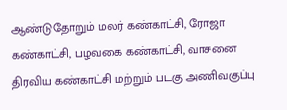ஆண்டுதோறும் மலர் கண்காட்சி, ரோஜா கண்காட்சி, பழவகை கண்காட்சி, வாசனை திரவிய கண்காட்சி மற்றும் படகு அணிவகுப்பு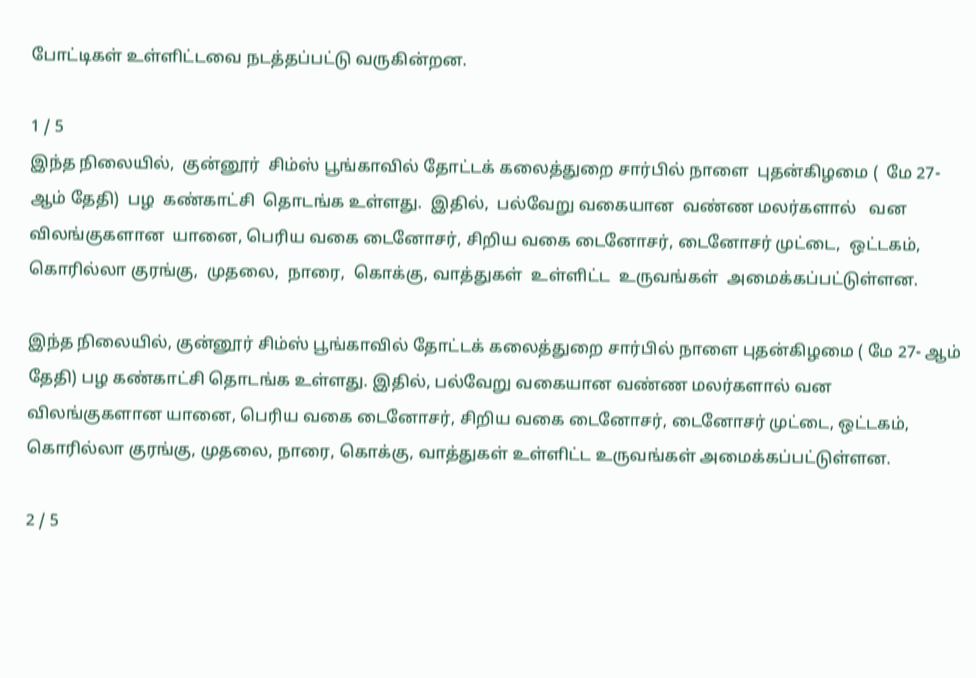போட்டிகள் உள்ளிட்டவை நடத்தப்பட்டு வருகின்றன.

1 / 5
இந்த நிலையில்,  குன்னூர்  சிம்ஸ் பூங்காவில் தோட்டக் கலைத்துறை சார்பில் நாளை  புதன்கிழமை (  மே 27- ஆம் தேதி)  பழ  கண்காட்சி  தொடங்க உள்ளது.  இதில்,  பல்வேறு வகையான  வண்ண மலர்களால்   வன விலங்குகளான  யானை, பெரிய வகை டைனோசர், சிறிய வகை டைனோசர், டைனோசர் முட்டை,  ஒட்டகம்,  கொரில்லா குரங்கு,  முதலை,  நாரை,  கொக்கு, வாத்துகள்  உள்ளிட்ட  உருவங்கள்  அமைக்கப்பட்டுள்ளன.

இந்த நிலையில், குன்னூர் சிம்ஸ் பூங்காவில் தோட்டக் கலைத்துறை சார்பில் நாளை புதன்கிழமை ( மே 27- ஆம் தேதி) பழ கண்காட்சி தொடங்க உள்ளது. இதில், பல்வேறு வகையான வண்ண மலர்களால் வன விலங்குகளான யானை, பெரிய வகை டைனோசர், சிறிய வகை டைனோசர், டைனோசர் முட்டை, ஒட்டகம், கொரில்லா குரங்கு, முதலை, நாரை, கொக்கு, வாத்துகள் உள்ளிட்ட உருவங்கள் அமைக்கப்பட்டுள்ளன.

2 / 5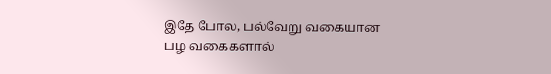இதே போல, பல்வேறு வகையான பழ வகைகளால்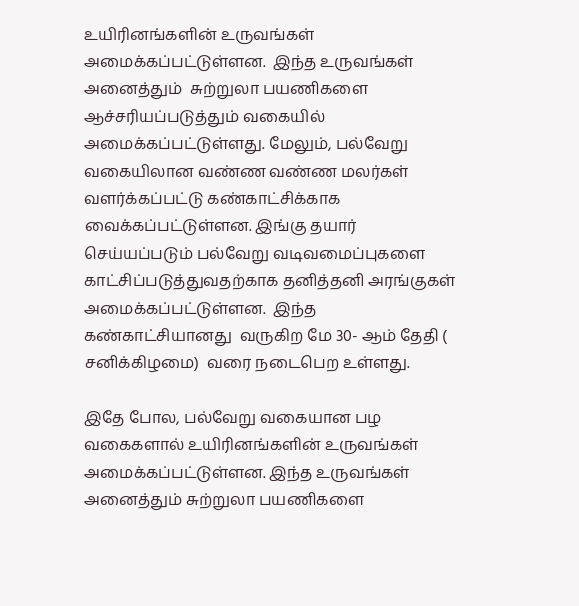உயிரினங்களின் உருவங்கள் அமைக்கப்பட்டுள்ளன.  இந்த உருவங்கள் அனைத்தும்  சுற்றுலா பயணிகளை ஆச்சரியப்படுத்தும் வகையில் அமைக்கப்பட்டுள்ளது. மேலும், பல்வேறு வகையிலான வண்ண வண்ண மலர்கள் வளர்க்கப்பட்டு கண்காட்சிக்காக வைக்கப்பட்டுள்ளன. இங்கு தயார் செய்யப்படும் பல்வேறு வடிவமைப்புகளை  காட்சிப்படுத்துவதற்காக தனித்தனி அரங்குகள் அமைக்கப்பட்டுள்ளன.  இந்த கண்காட்சியானது  வருகிற மே 30- ஆம் தேதி (  சனிக்கிழமை)  வரை நடைபெற உள்ளது.

இதே போல, பல்வேறு வகையான பழ வகைகளால் உயிரினங்களின் உருவங்கள் அமைக்கப்பட்டுள்ளன. இந்த உருவங்கள் அனைத்தும் சுற்றுலா பயணிகளை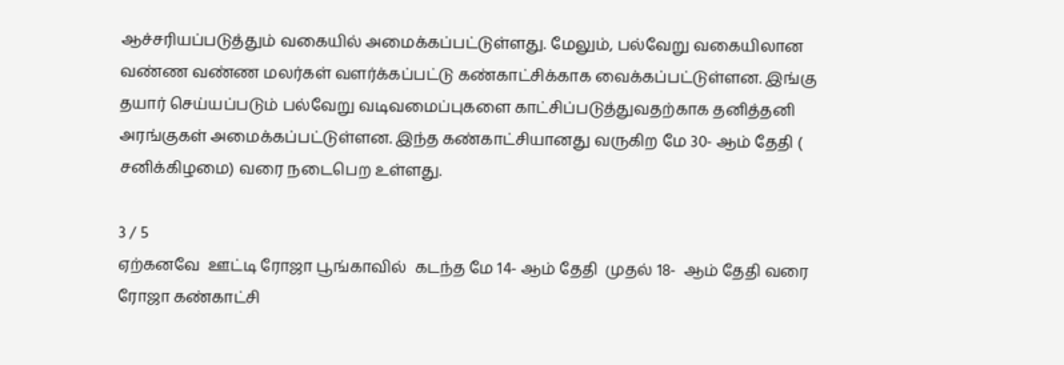ஆச்சரியப்படுத்தும் வகையில் அமைக்கப்பட்டுள்ளது. மேலும், பல்வேறு வகையிலான வண்ண வண்ண மலர்கள் வளர்க்கப்பட்டு கண்காட்சிக்காக வைக்கப்பட்டுள்ளன. இங்கு தயார் செய்யப்படும் பல்வேறு வடிவமைப்புகளை காட்சிப்படுத்துவதற்காக தனித்தனி அரங்குகள் அமைக்கப்பட்டுள்ளன. இந்த கண்காட்சியானது வருகிற மே 30- ஆம் தேதி ( சனிக்கிழமை) வரை நடைபெற உள்ளது.

3 / 5
ஏற்கனவே  ஊட்டி ரோஜா பூங்காவில்  கடந்த மே 14- ஆம் தேதி  முதல் 18-  ஆம் தேதி வரை  ரோஜா கண்காட்சி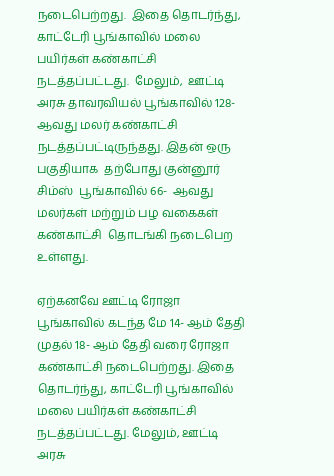நடைபெற்றது.  இதை தொடர்ந்து,  காட்டேரி பூங்காவில் மலை பயிர்கள் கண்காட்சி நடத்தப்பட்டது.  மேலும்,  ஊட்டி  அரசு தாவரவியல் பூங்காவில் 128-  ஆவது மலர் கண்காட்சி  நடத்தப்பட்டிருந்தது. இதன் ஒரு பகுதியாக  தற்போது குன்னூர் சிம்ஸ்  பூங்காவில் 66-  ஆவது மலர்கள் மற்றும் பழ வகைகள்  கண்காட்சி  தொடங்கி நடைபெற உள்ளது.

ஏற்கனவே ஊட்டி ரோஜா பூங்காவில் கடந்த மே 14- ஆம் தேதி முதல் 18- ஆம் தேதி வரை ரோஜா கண்காட்சி நடைபெற்றது. இதை தொடர்ந்து, காட்டேரி பூங்காவில் மலை பயிர்கள் கண்காட்சி நடத்தப்பட்டது. மேலும், ஊட்டி அரசு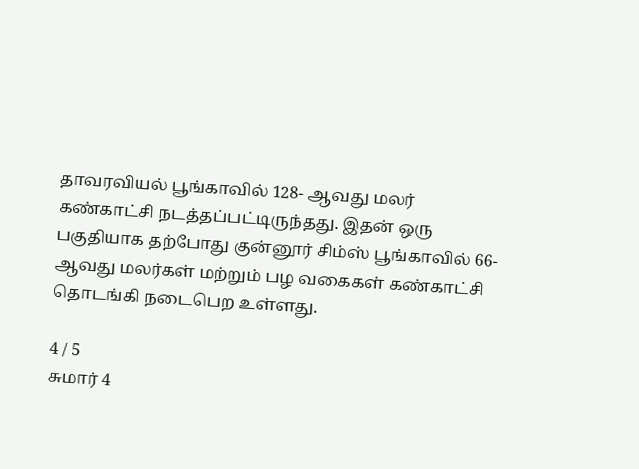தாவரவியல் பூங்காவில் 128- ஆவது மலர் கண்காட்சி நடத்தப்பட்டிருந்தது. இதன் ஒரு பகுதியாக தற்போது குன்னூர் சிம்ஸ் பூங்காவில் 66- ஆவது மலர்கள் மற்றும் பழ வகைகள் கண்காட்சி தொடங்கி நடைபெற உள்ளது.

4 / 5
சுமார் 4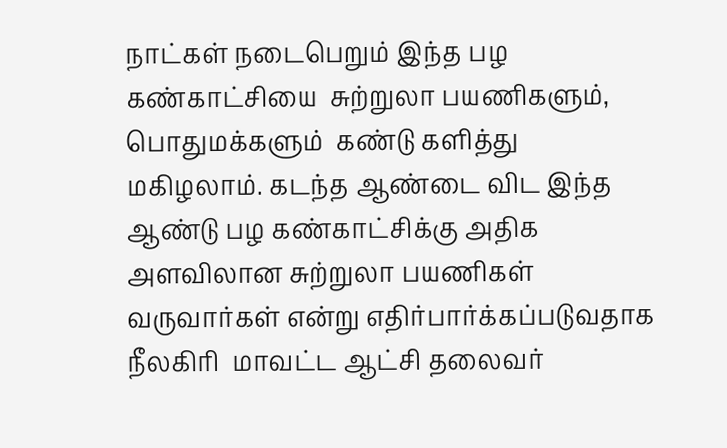நாட்கள் நடைபெறும் இந்த பழ  கண்காட்சியை  சுற்றுலா பயணிகளும்,  பொதுமக்களும்  கண்டு களித்து  மகிழலாம். கடந்த ஆண்டை விட இந்த ஆண்டு பழ கண்காட்சிக்கு அதிக அளவிலான சுற்றுலா பயணிகள் வருவார்கள் என்று எதிர்பார்க்கப்படுவதாக நீலகிரி  மாவட்ட ஆட்சி தலைவர்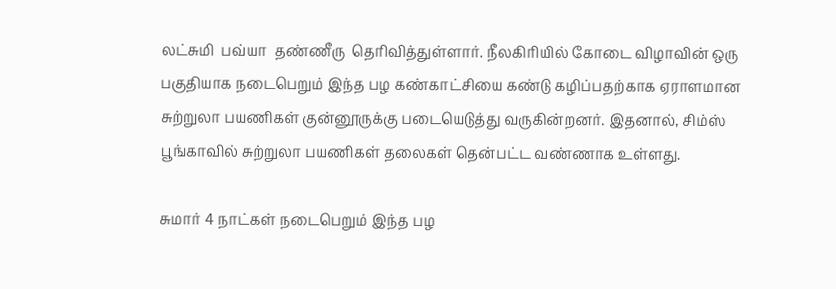லட்சுமி  பவ்யா  தண்ணீரு  தெரிவித்துள்ளார். நீலகிரியில் கோடை விழாவின் ஒரு பகுதியாக நடைபெறும் இந்த பழ கண்காட்சியை கண்டு கழிப்பதற்காக ஏராளமான சுற்றுலா பயணிகள் குன்னூருக்கு படையெடுத்து வருகின்றனர். இதனால், சிம்ஸ் பூங்காவில் சுற்றுலா பயணிகள் தலைகள் தென்பட்ட வண்ணாக உள்ளது.

சுமார் 4 நாட்கள் நடைபெறும் இந்த பழ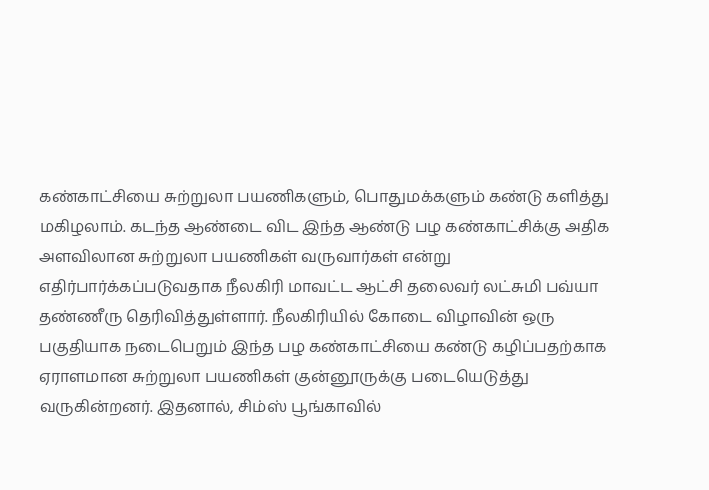கண்காட்சியை சுற்றுலா பயணிகளும், பொதுமக்களும் கண்டு களித்து மகிழலாம். கடந்த ஆண்டை விட இந்த ஆண்டு பழ கண்காட்சிக்கு அதிக அளவிலான சுற்றுலா பயணிகள் வருவார்கள் என்று எதிர்பார்க்கப்படுவதாக நீலகிரி மாவட்ட ஆட்சி தலைவர் லட்சுமி பவ்யா தண்ணீரு தெரிவித்துள்ளார். நீலகிரியில் கோடை விழாவின் ஒரு பகுதியாக நடைபெறும் இந்த பழ கண்காட்சியை கண்டு கழிப்பதற்காக ஏராளமான சுற்றுலா பயணிகள் குன்னூருக்கு படையெடுத்து வருகின்றனர். இதனால், சிம்ஸ் பூங்காவில்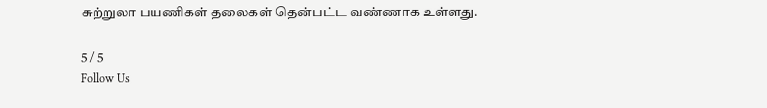சுற்றுலா பயணிகள் தலைகள் தென்பட்ட வண்ணாக உள்ளது.

5 / 5
Follow Us